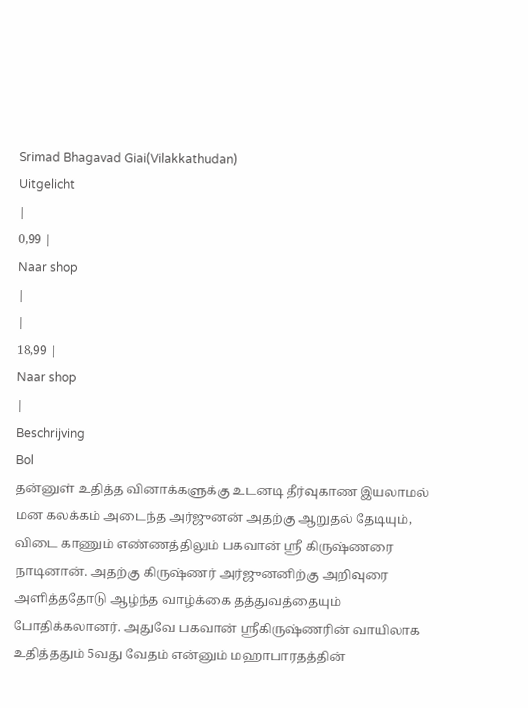Srimad Bhagavad Giai(Vilakkathudan)
Uitgelicht
|
0,99 |
Naar shop
|
|
18,99 |
Naar shop
|
Beschrijving
Bol
தன்னுள் உதித்த வினாக்களுக்கு உடனடி தீர்வுகாண இயலாமல் மன கலக்கம் அடைந்த அர்ஜுனன் அதற்கு ஆறுதல் தேடியும், விடை காணும் எண்ணத்திலும் பகவான் ஸ்ரீ கிருஷ்ணரை நாடினான். அதற்கு கிருஷ்ணர் அர்ஜுனனிற்கு அறிவுரை அளித்ததோடு ஆழ்ந்த வாழ்க்கை தத்துவத்தையும் போதிக்கலானர். அதுவே பகவான் ஸ்ரீகிருஷ்ணரின் வாயிலாக உதித்ததும் 5வது வேதம் என்னும் மஹாபாரதத்தின்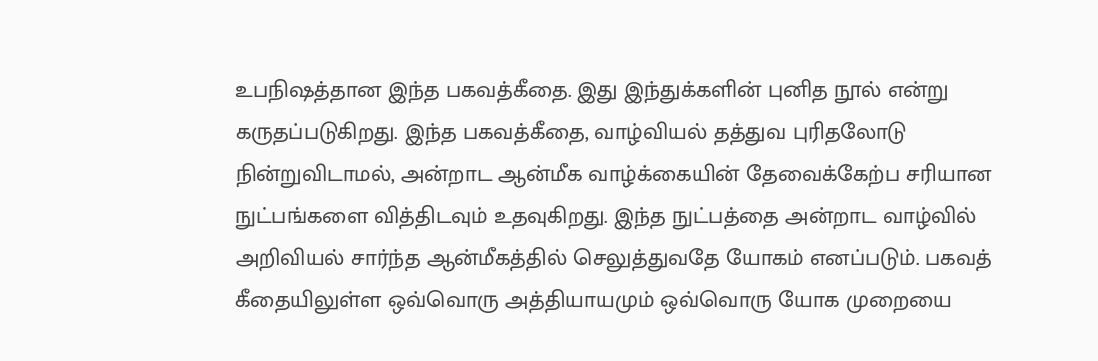உபநிஷத்தான இந்த பகவத்கீதை. இது இந்துக்களின் புனித நூல் என்று கருதப்படுகிறது. இந்த பகவத்கீதை, வாழ்வியல் தத்துவ புரிதலோடு நின்றுவிடாமல், அன்றாட ஆன்மீக வாழ்க்கையின் தேவைக்கேற்ப சரியான நுட்பங்களை வித்திடவும் உதவுகிறது. இந்த நுட்பத்தை அன்றாட வாழ்வில் அறிவியல் சார்ந்த ஆன்மீகத்தில் செலுத்துவதே யோகம் எனப்படும். பகவத் கீதையிலுள்ள ஒவ்வொரு அத்தியாயமும் ஒவ்வொரு யோக முறையை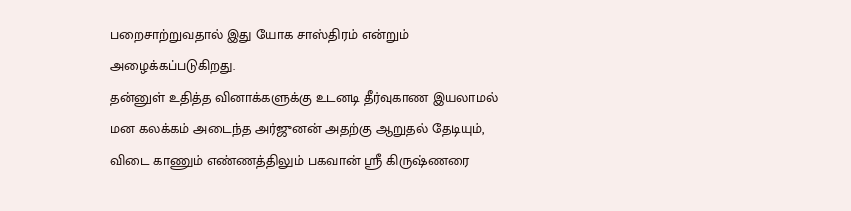பறைசாற்றுவதால் இது யோக சாஸ்திரம் என்றும் அழைக்கப்படுகிறது.
தன்னுள் உதித்த வினாக்களுக்கு உடனடி தீர்வுகாண இயலாமல் மன கலக்கம் அடைந்த அர்ஜுனன் அதற்கு ஆறுதல் தேடியும், விடை காணும் எண்ணத்திலும் பகவான் ஸ்ரீ கிருஷ்ணரை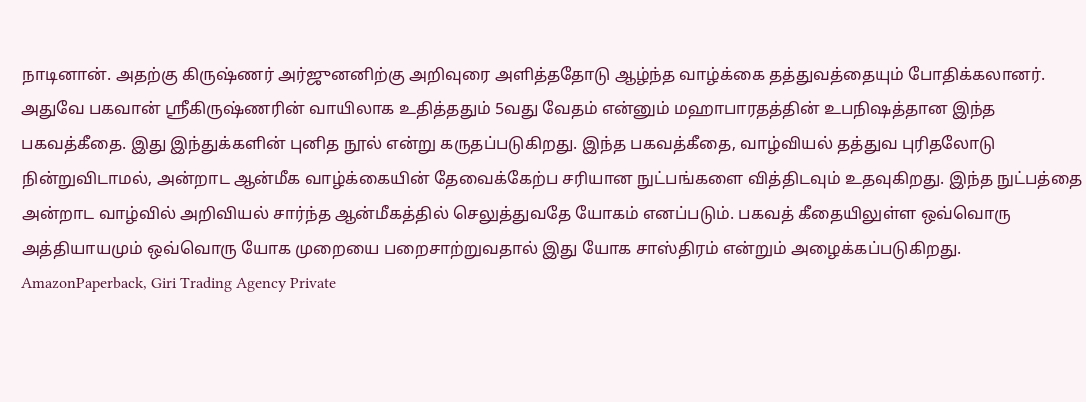நாடினான். அதற்கு கிருஷ்ணர் அர்ஜுனனிற்கு அறிவுரை அளித்ததோடு ஆழ்ந்த வாழ்க்கை தத்துவத்தையும் போதிக்கலானர். அதுவே பகவான் ஸ்ரீகிருஷ்ணரின் வாயிலாக உதித்ததும் 5வது வேதம் என்னும் மஹாபாரதத்தின் உபநிஷத்தான இந்த பகவத்கீதை. இது இந்துக்களின் புனித நூல் என்று கருதப்படுகிறது. இந்த பகவத்கீதை, வாழ்வியல் தத்துவ புரிதலோடு நின்றுவிடாமல், அன்றாட ஆன்மீக வாழ்க்கையின் தேவைக்கேற்ப சரியான நுட்பங்களை வித்திடவும் உதவுகிறது. இந்த நுட்பத்தை அன்றாட வாழ்வில் அறிவியல் சார்ந்த ஆன்மீகத்தில் செலுத்துவதே யோகம் எனப்படும். பகவத் கீதையிலுள்ள ஒவ்வொரு அத்தியாயமும் ஒவ்வொரு யோக முறையை பறைசாற்றுவதால் இது யோக சாஸ்திரம் என்றும் அழைக்கப்படுகிறது.
AmazonPaperback, Giri Trading Agency Private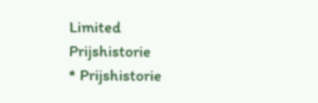Limited
Prijshistorie
* Prijshistorie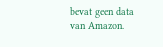bevat geen data van Amazon.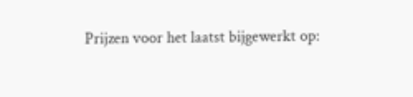Prijzen voor het laatst bijgewerkt op: